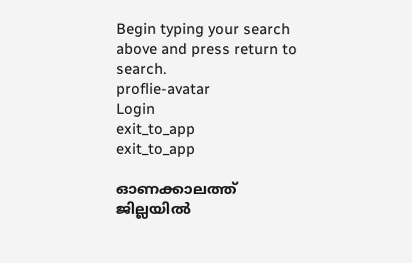Begin typing your search above and press return to search.
proflie-avatar
Login
exit_to_app
exit_to_app

ഓണക്കാലത്ത് ജില്ലയിൽ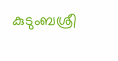കുടുംബശ്രീ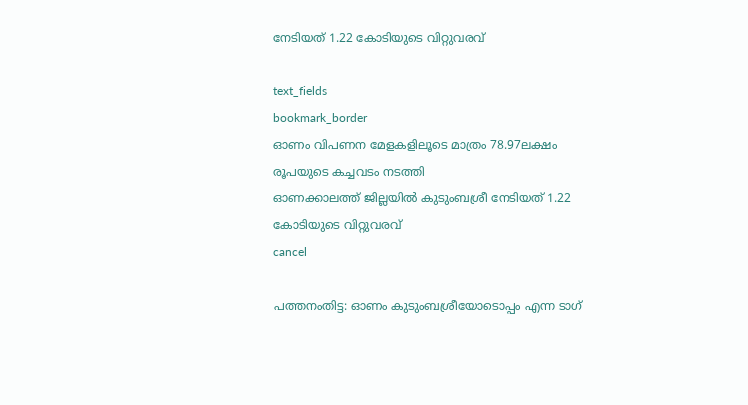നേടിയത് 1.22 കോടിയുടെ വിറ്റുവരവ്

text_fields
bookmark_border
ഓണം വിപണന മേളകളിലൂടെ മാത്രം 78.97ലക്ഷം രൂപയുടെ കച്ചവടം നടത്തി
ഓണക്കാലത്ത് ജില്ലയിൽ കുടുംബശ്രീ നേടിയത് 1.22 കോടിയുടെ വിറ്റുവരവ്
cancel

പത്തനംതിട്ട: ഓണം കുടുംബശ്രീയോടൊപ്പം എന്ന ടാഗ്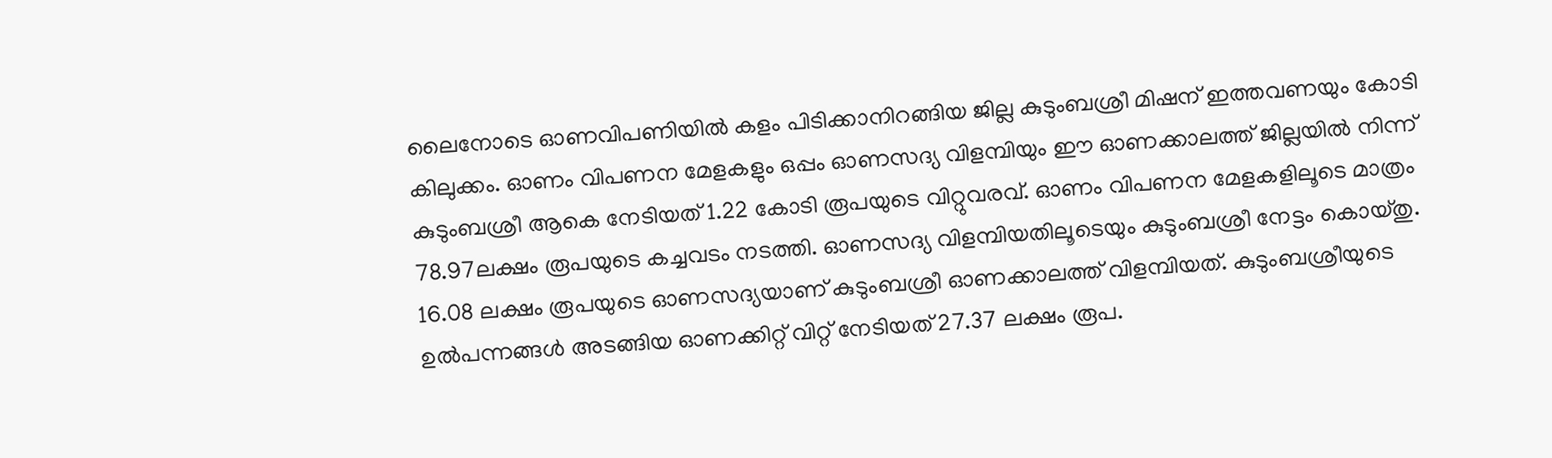ലൈനോടെ ഓണവിപണിയിൽ കളം പിടിക്കാനിറങ്ങിയ ജില്ല കുടുംബശ്രീ മിഷന് ഇത്തവണയും കോടി കിലുക്കം. ഓണം വിപണന മേളകളും ഒപ്പം ഓണസദ്യ വിളമ്പിയും ഈ ഓണക്കാലത്ത് ജില്ലയിൽ നിന്ന് കുടുംബശ്രീ ആകെ നേടിയത് 1.22 കോടി രൂപയുടെ വിറ്റുവരവ്. ഓണം വിപണന മേളകളിലൂടെ മാത്രം 78.97ലക്ഷം രൂപയുടെ കച്ചവടം നടത്തി. ഓണസദ്യ വിളമ്പിയതിലൂടെയും കുടുംബശ്രീ നേട്ടം കൊയ്തു. 16.08 ലക്ഷം രൂപയുടെ ഓണസദ്യയാണ് കുടുംബശ്രീ ഓണക്കാലത്ത് വിളമ്പിയത്. കുടുംബശ്രീയുടെ ഉൽപന്നങ്ങൾ അടങ്ങിയ ഓണക്കിറ്റ് വിറ്റ് നേടിയത് 27.37 ലക്ഷം രൂപ.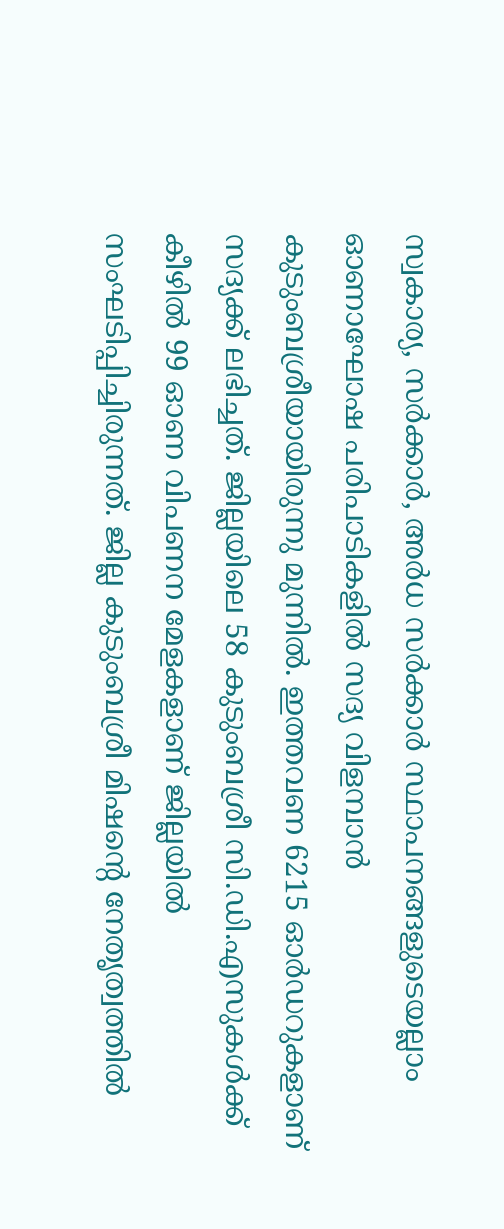സ്വകാര്യ, സർക്കാർ, അർധ സർക്കാർ സ്ഥാപനങ്ങളുടെയല്ലാം ഓണാഘോഷ പരിപാടികളിൽ സദ്യ വിളമ്പാൻ കുടുംബശ്രീയായിരുന്നു മുന്നിൽ. ഇത്തവണ 6215 ഓർഡറുകളാണ് സദ്യക്ക് ലഭിച്ചത്. ജില്ലയിലെ 58 കുടുംബശ്രീ സി.ഡി.എസുകൾക്ക് കീഴിൽ 99 ഓണ വിപണന മേളകളാണ് ജില്ലയിൽ സംഘടിപ്പിച്ചിരുന്നത്. ജില്ല കുടുംബശ്രീ മിഷന്റെ നേതൃത്വത്തിൽ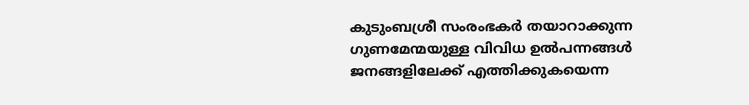കുടുംബശ്രീ സംരംഭകർ തയാറാക്കുന്ന ഗുണമേന്മയുള്ള വിവിധ ഉൽപന്നങ്ങൾ ജനങ്ങളിലേക്ക് എത്തിക്കുകയെന്ന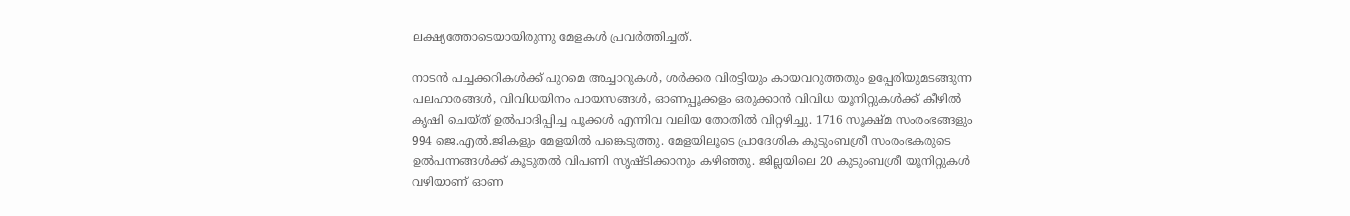ലക്ഷ്യത്തോടെയായിരുന്നു മേളകൾ പ്രവർത്തിച്ചത്.

നാടൻ പച്ചക്കറികൾക്ക് പുറമെ അച്ചാറുകൾ, ശർക്കര വിരട്ടിയും കായവറുത്തതും ഉപ്പേരിയുമടങ്ങുന്ന പലഹാരങ്ങൾ, വിവിധയിനം പായസങ്ങൾ, ഓണപ്പൂക്കളം ഒരുക്കാൻ വിവിധ യൂനിറ്റുകൾക്ക് കീഴിൽ കൃഷി ചെയ്ത് ഉൽപാദിപ്പിച്ച പൂക്കൾ എന്നിവ വലിയ തോതിൽ വിറ്റഴിച്ചു. 1716 സൂക്ഷ്മ സംരംഭങ്ങളും 994 ജെ.എൽ.ജികളും മേളയിൽ പങ്കെടുത്തു. മേളയിലൂടെ പ്രാദേശിക കുടുംബശ്രീ സംരംഭകരുടെ ഉൽപന്നങ്ങൾക്ക് കൂടുതൽ വിപണി സൃഷ്ടിക്കാനും കഴിഞ്ഞു. ജില്ലയിലെ 20 കുടുംബശ്രീ യൂനിറ്റുകൾ വഴിയാണ് ഓണ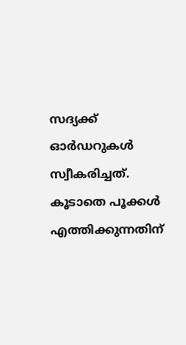സദ്യക്ക് ഓർഡറുകൾ സ്വീകരിച്ചത്. കൂടാതെ പൂക്കൾ എത്തിക്കുന്നതിന്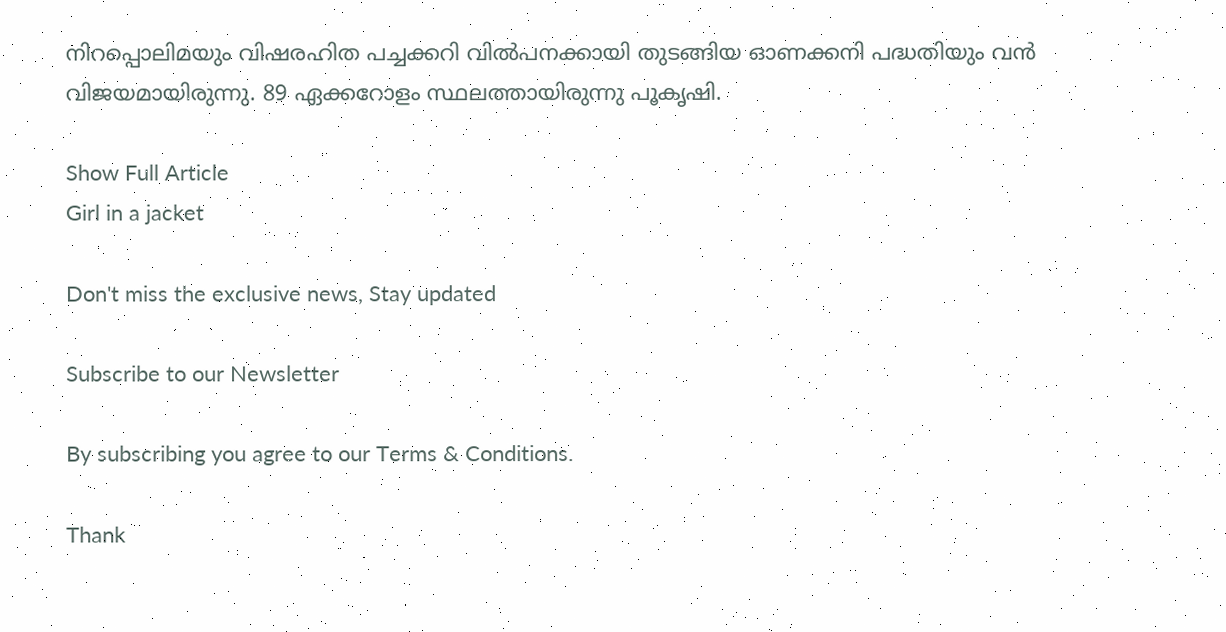നിറപ്പൊലിമയും വിഷരഹിത പച്ചക്കറി വിൽപനക്കായി തുടങ്ങിയ ഓണക്കനി പദ്ധതിയും വൻ വിജയമായിരുന്നു. 89 ഏക്കറോളം സ്ഥലത്തായിരുന്നു പൂകൃഷി.

Show Full Article
Girl in a jacket

Don't miss the exclusive news, Stay updated

Subscribe to our Newsletter

By subscribing you agree to our Terms & Conditions.

Thank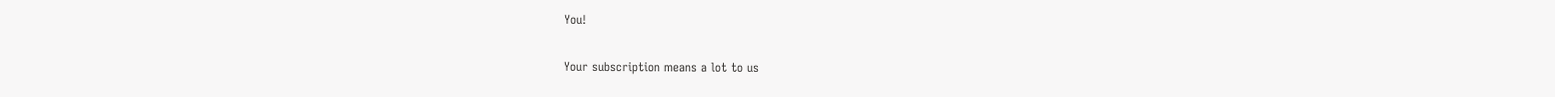You!

Your subscription means a lot to us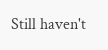Still haven't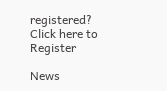registered? Click here to Register

News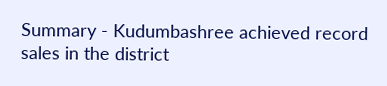Summary - Kudumbashree achieved record sales in the district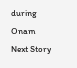during Onam
Next Story